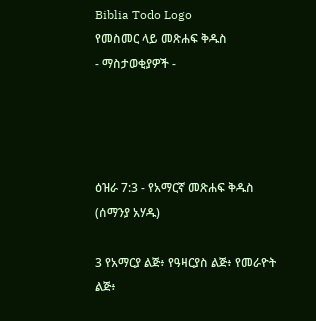Biblia Todo Logo
የመስመር ላይ መጽሐፍ ቅዱስ
- ማስታወቂያዎች -




ዕዝራ 7:3 - የአማርኛ መጽሐፍ ቅዱስ (ሰማንያ አሃዱ)

3 የአማርያ ልጅ፥ የዓዛርያስ ልጅ፥ የመራዮት ልጅ፥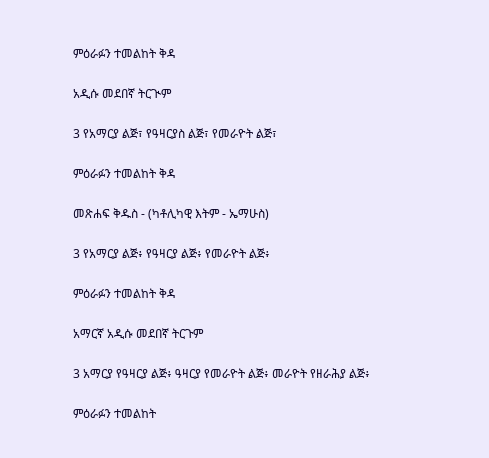ምዕራፉን ተመልከት ቅዳ

አዲሱ መደበኛ ትርጒም

3 የአማርያ ልጅ፣ የዓዛርያስ ልጅ፣ የመራዮት ልጅ፣

ምዕራፉን ተመልከት ቅዳ

መጽሐፍ ቅዱስ - (ካቶሊካዊ እትም - ኤማሁስ)

3 የአማርያ ልጅ፥ የዓዛርያ ልጅ፥ የመራዮት ልጅ፥

ምዕራፉን ተመልከት ቅዳ

አማርኛ አዲሱ መደበኛ ትርጉም

3 አማርያ የዓዛርያ ልጅ፥ ዓዛርያ የመራዮት ልጅ፥ መራዮት የዘራሕያ ልጅ፥

ምዕራፉን ተመልከት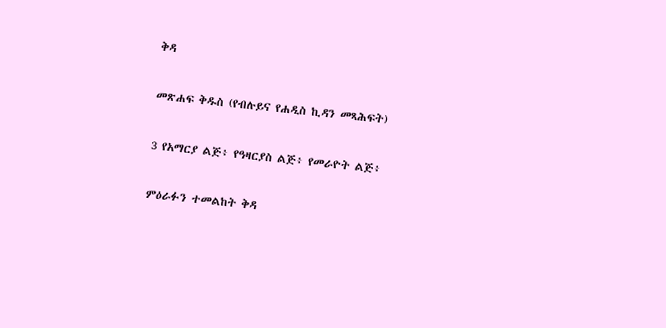ቅዳ

መጽሐፍ ቅዱስ (የብሉይና የሐዲስ ኪዳን መጻሕፍት)

3 የአማርያ ልጅ፥ የዓዛርያስ ልጅ፥ የመራዮት ልጅ፥

ምዕራፉን ተመልከት ቅዳ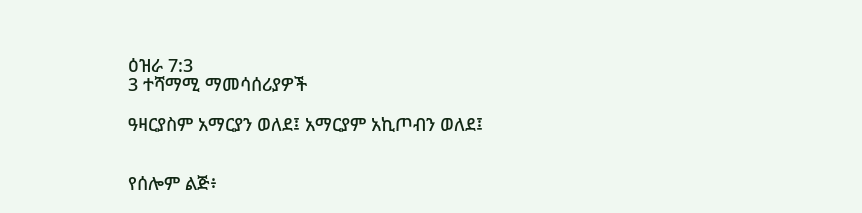ዕዝራ 7:3
3 ተሻማሚ ማመሳሰሪያዎች

ዓዛርያስም አማርያን ወለደ፤ አማርያም አኪጦብን ወለደ፤


የሰሎም ልጅ፥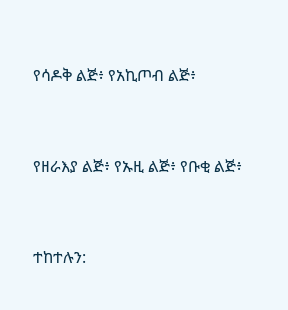የሳዶቅ ልጅ፥ የአኪጦብ ልጅ፥


የዘራእያ ልጅ፥ የኡዚ ልጅ፥ የቡቂ ልጅ፥


ተከተሉን: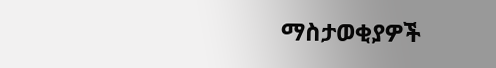ማስታወቂያዎች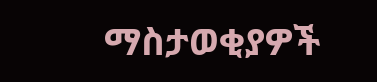ማስታወቂያዎች